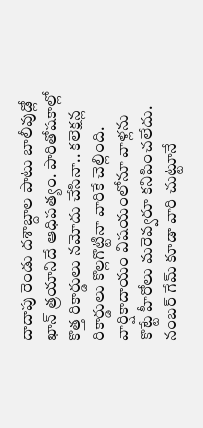దాదాపు రెండు దశాబ్దాల పాటు బాలీవుడ్లో ఖాన్ త్రయానిదే ఆధిపత్యం. పారితోషకాల్లో కొత్త రికార్డులు నమోదు చేసినా.. కలెక్షన్ల రికార్డులు కొల్లగొట్టినా వారికే చెల్లింది. వార్షికాదాయం విషయంలోనూ వాళ్లను కొట్టే హీరోలు మరెవ్వరూ కనిపించలేదు. నంబర్ గేమ్ కూడా వారి చుట్టూనే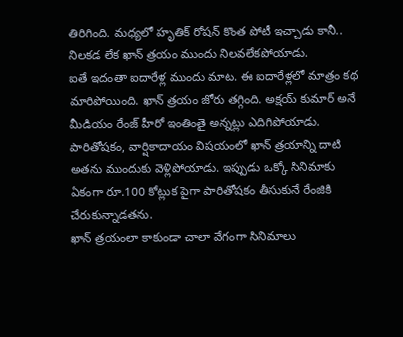తిరిగింది. మధ్యలో హృతిక్ రోషన్ కొంత పోటీ ఇచ్చాడు కానీ.. నిలకడ లేక ఖాన్ త్రయం ముందు నిలవలేకపోయాడు.
ఐతే ఇదంతా ఐదారేళ్ల ముందు మాట. ఈ ఐదారేళ్లలో మాత్రం కథ మారిపోయింది. ఖాన్ త్రయం జోరు తగ్గింది. అక్షయ్ కుమార్ అనే మీడియం రేంజ్ హీరో ఇంతింతై అన్నట్లు ఎదిగిపోయాడు. పారితోషకం, వార్షికాదాయం విషయంలో ఖాన్ త్రయాన్ని దాటి అతను ముందుకు వెళ్లిపోయాడు. ఇప్పుడు ఒక్కో సినిమాకు ఏకంగా రూ.100 కోట్లుక పైగా పారితోషకం తీసుకునే రేంజికి చేరుకున్నాడతను.
ఖాన్ త్రయంలా కాకుండా చాలా వేగంగా సినిమాలు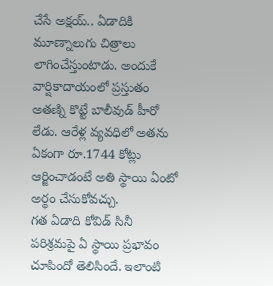చేసే అక్షయ్.. ఏడాదికి మూణ్నాలుగు చిత్రాలు లాగించేస్తుంటాడు. అందుకే వార్షికాదాయంలో ప్రస్తుతం అతణ్ని కొట్టే బాలీవుడ్ హీరో లేడు. ఆరేళ్ల వ్యవధిలో అతను ఏకంగా రూ.1744 కోట్లు ఆర్జించాడంటే అతి స్థాయి ఏంటో అర్థం చేసుకోవచ్చు.
గత ఏడాది కోవిడ్ సినీ పరిశ్రమపై ఏ స్థాయి ప్రభావం చూపిందో తెలిసిందే. ఇలాంటి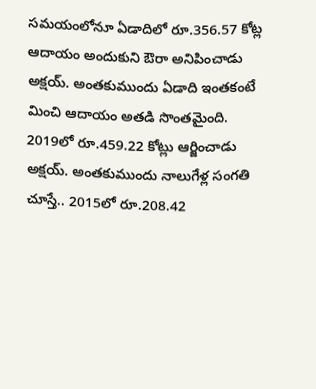సమయంలోనూ ఏడాదిలో రూ.356.57 కోట్ల ఆదాయం అందుకుని ఔరా అనిపించాడు అక్షయ్. అంతకుముందు ఏడాది ఇంతకంటే మించి ఆదాయం అతడి సొంతమైంది. 2019లో రూ.459.22 కోట్లు ఆర్జించాడు అక్షయ్. అంతకుముందు నాలుగేళ్ల సంగతి చూస్తే.. 2015లో రూ.208.42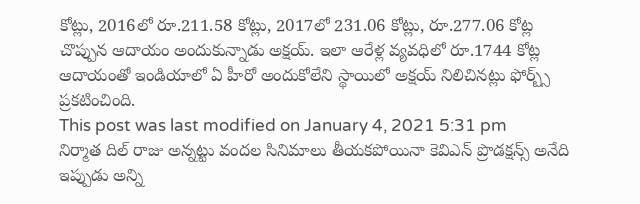కోట్లు, 2016లో రూ.211.58 కోట్లు, 2017లో 231.06 కోట్లు, రూ.277.06 కోట్ల చొప్పున ఆదాయం అందుకున్నాడు అక్షయ్. ఇలా ఆరేళ్ల వ్యవధిలో రూ.1744 కోట్ల ఆదాయంతో ఇండియాలో ఏ హీరో అందుకోలేని స్థాయిలో అక్షయ్ నిలిచినట్లు ఫోర్బ్స్ ప్రకటించింది.
This post was last modified on January 4, 2021 5:31 pm
నిర్మాత దిల్ రాజు అన్నట్టు వందల సినిమాలు తీయకపోయినా కెవిఎన్ ప్రొడక్షన్స్ అనేది ఇప్పుడు అన్ని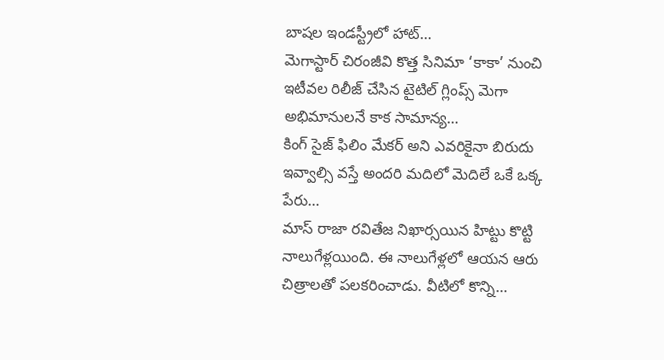బాషల ఇండస్ట్రీలో హాట్…
మెగాస్టార్ చిరంజీవి కొత్త సినిమా ‘కాకా’ నుంచి ఇటీవల రిలీజ్ చేసిన టైటిల్ గ్లింప్స్ మెగా అభిమానులనే కాక సామాన్య…
కింగ్ సైజ్ ఫిలిం మేకర్ అని ఎవరికైనా బిరుదు ఇవ్వాల్సి వస్తే అందరి మదిలో మెదిలే ఒకే ఒక్క పేరు…
మాస్ రాజా రవితేజ నిఖార్సయిన హిట్టు కొట్టి నాలుగేళ్లయింది. ఈ నాలుగేళ్లలో ఆయన ఆరు చిత్రాలతో పలకరించాడు. వీటిలో కొన్ని…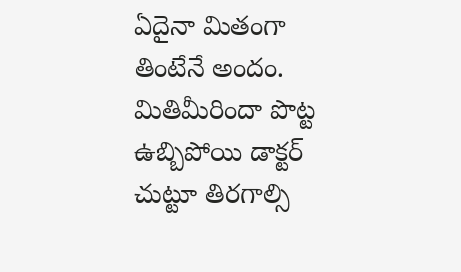ఏదైనా మితంగా తింటేనే అందం. మితిమీరిందా పొట్ట ఉబ్బిపోయి డాక్టర్ చుట్టూ తిరగాల్సి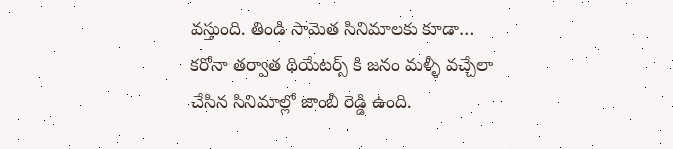వస్తుంది. తిండి సామెత సినిమాలకు కూడా…
కరోనా తర్వాత థియేటర్స్ కి జనం మళ్ళీ వచ్చేలా చేసిన సినిమాల్లో జాంబీ రెడ్డి ఉంది.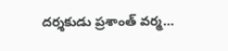దర్శకుడు ప్రశాంత్ వర్మ…